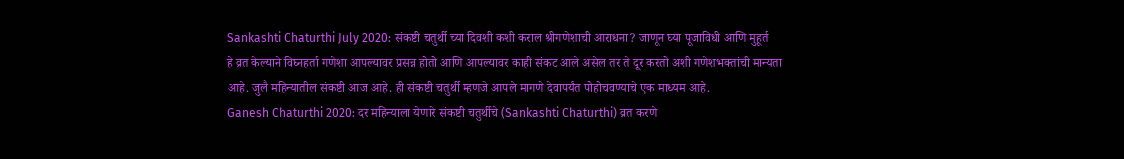Sankashti Chaturthi July 2020: संकष्टी चतुर्थी च्या दिवशी कशी कराल श्रीगणेशाची आराधना? जाणून घ्या पूजाविधी आणि मुहूर्त
हे व्रत केल्याने विघ्नहर्ता गणेशा आपल्यावर प्रसन्न होतो आणि आपल्यावर काही संकट आले असेल तर ते दूर करतो अशी गणेशभक्तांची मान्यता आहे. जुलै महिन्यातील संकष्टी आज आहे. ही संकष्टी चतुर्थी म्हणजे आपले मागणे देवापर्यंत पोहोचवण्याचे एक माध्यम आहे.
Ganesh Chaturthi 2020: दर महिन्याला येणारे संकष्टी चतुर्थीचे (Sankashti Chaturthi) व्रत करणे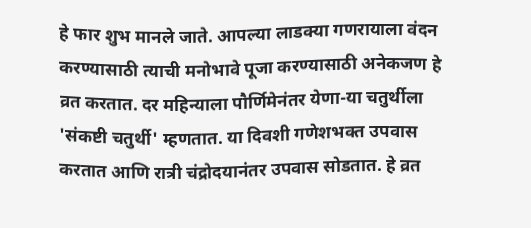हे फार शुभ मानले जाते. आपल्या लाडक्या गणरायाला वंदन करण्यासाठी त्याची मनोभावे पूजा करण्यासाठी अनेकजण हे व्रत करतात. दर महिन्याला पौर्णिमेनंतर येणा-या चतुर्थीला 'संकष्टी चतुर्थी' म्हणतात. या दिवशी गणेशभक्त उपवास करतात आणि रात्री चंद्रोदयानंतर उपवास सोडतात. हे व्रत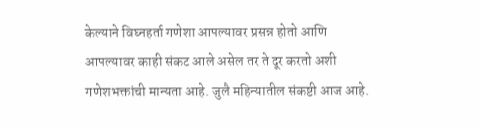केल्याने विघ्नहर्ता गणेशा आपल्यावर प्रसन्न होतो आणि आपल्यावर काही संकट आले असेल तर ते दूर करतो अशी गणेशभक्तांची मान्यता आहे. जुलै महिन्यातील संकष्टी आज आहे.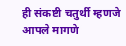ही संकष्टी चतुर्थी म्हणजे आपले मागणे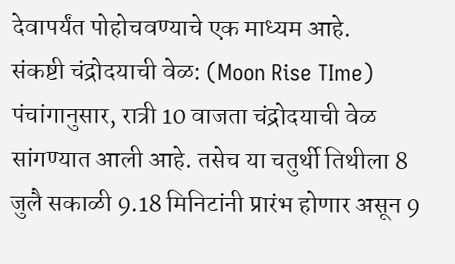देवापर्यंत पोहोचवण्याचे एक माध्यम आहे.
संकष्टी चंद्रोदयाची वेळ: (Moon Rise TIme)
पंचांगानुसार, रात्री 10 वाजता चंद्रोदयाची वेळ सांगण्यात आली आहे. तसेच या चतुर्थी तिथीला 8 जुलै सकाळी 9.18 मिनिटांनी प्रारंभ होणार असून 9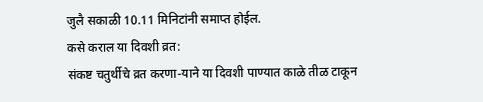जुलै सकाळी 10.11 मिनिटांनी समाप्त होईल.
कसे कराल या दिवशी व्रत:
संकष्ट चतुर्थीचे व्रत करणा-याने या दिवशी पाण्यात काळे तीळ टाकून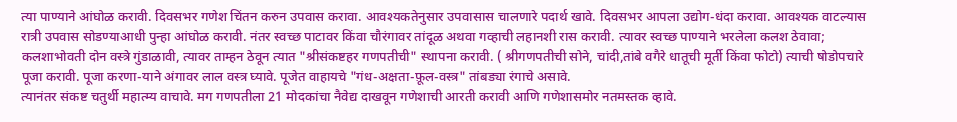त्या पाण्याने आंघोळ करावी. दिवसभर गणेश चिंतन करुन उपवास करावा. आवश्यकतेनुसार उपवासास चालणारे पदार्थ खावे. दिवसभर आपला उद्योग-धंदा करावा. आवश्यक वाटल्यास रात्री उपवास सोडण्याआधी पुन्हा आंघोळ करावी. नंतर स्वच्छ पाटावर किंवा चौरंगावर तांदूळ अथवा गव्हाची लहानशी रास करावी. त्यावर स्वच्छ पाण्याने भरलेला कलश ठेवावा; कलशाभोवती दोन वस्त्रे गुंडाळावी, त्यावर ताम्हन ठेवून त्यात "श्रीसंकष्टहर गणपतीची" स्थापना करावी. ( श्रीगणपतीची सोने, चांदी,तांबे वगैरे धातूची मूर्ती किंवा फोटो) त्याची षोडोपचारे पूजा करावी. पूजा करणा-याने अंगावर लाल वस्त्र घ्यावे. पूजेत वाहायचे "गंध-अक्षता-फ़ूल-वस्त्र" तांबड्या रंगाचे असावे.
त्यानंतर संकष्ट चतुर्थी महात्म्य वाचावे. मग गणपतीला 21 मोदकांचा नैवेद्य दाखवून गणेशाची आरती करावी आणि गणेशासमोर नतमस्तक व्हावे.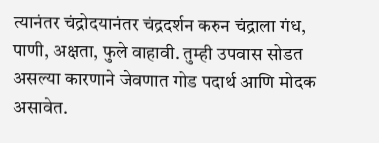त्यानंतर चंद्रोदयानंतर चंद्रदर्शन करुन चंद्राला गंध, पाणी, अक्षता, फुले वाहावी. तुम्ही उपवास सोडत असल्या कारणाने जेवणात गोड पदार्थ आणि मोदक असावेत.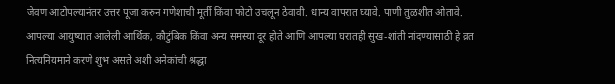जेवण आटोपल्यानंतर उत्तर पूजा करुन गणेशाची मूर्ती किंवा फोटो उचलून ठेवावी. धान्य वापरात घ्यावे. पाणी तुळशीत ओतावे.
आपल्या आयुष्यात आलेली आर्थिक, कौटुंबिक किंवा अन्य समस्या दूर होते आणि आपल्या घरातही सुख-शांती नांदण्यासाठी हे व्रत नित्यनियमाने करणे शुभ असते अशी अनेकांची श्रद्धा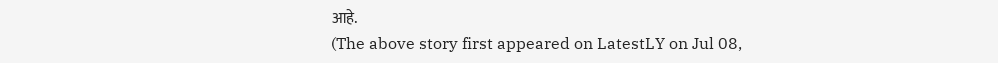आहे.
(The above story first appeared on LatestLY on Jul 08,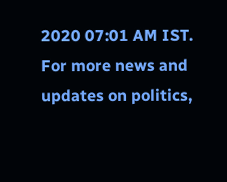2020 07:01 AM IST. For more news and updates on politics,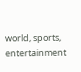world, sports, entertainment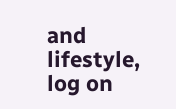and lifestyle, log on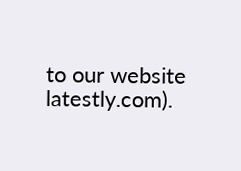to our website latestly.com).